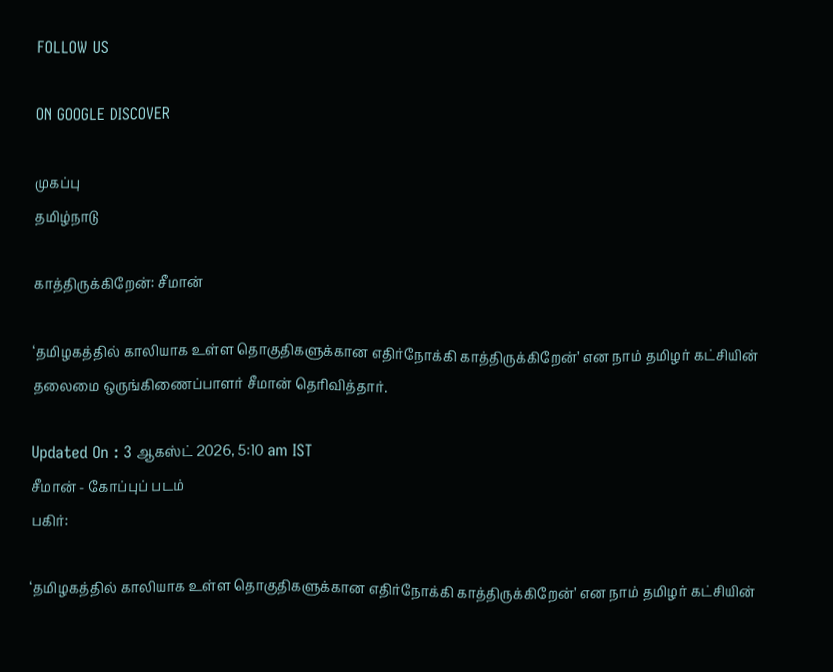FOLLOW US

ON GOOGLE DISCOVER

முகப்பு
தமிழ்நாடு

காத்திருக்கிறேன்: சீமான்

‘தமிழகத்தில் காலியாக உள்ள தொகுதிகளுக்கான எதிர்நோக்கி காத்திருக்கிறேன்’ என நாம் தமிழர் கட்சியின் தலைமை ஒருங்கிணைப்பாளர் சீமான் தெரிவித்தார்.

Updated On : 3 ஆகஸ்ட் 2026, 5:10 am IST
சீமான் - கோப்புப் படம்
பகிர்:

‘தமிழகத்தில் காலியாக உள்ள தொகுதிகளுக்கான எதிர்நோக்கி காத்திருக்கிறேன்’ என நாம் தமிழர் கட்சியின்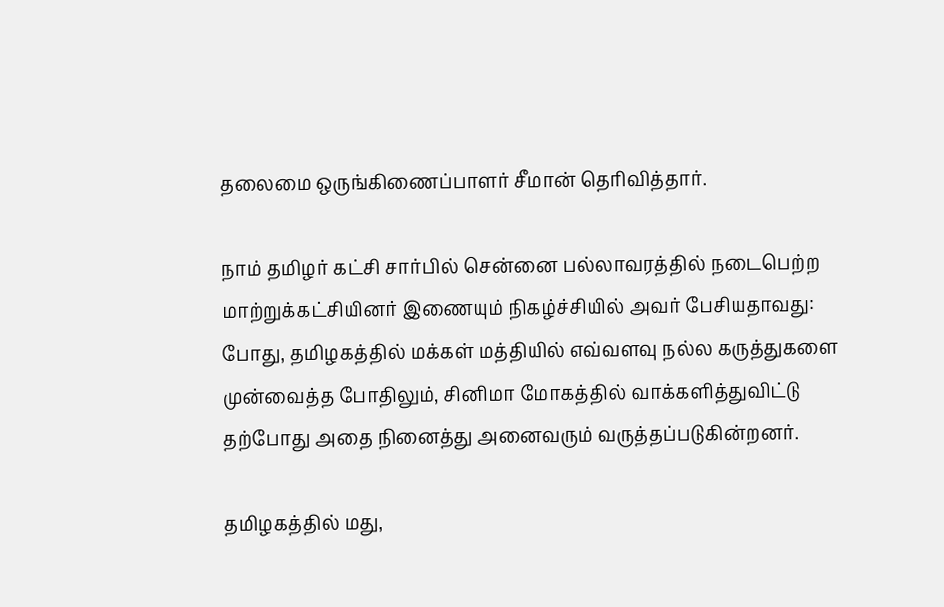தலைமை ஒருங்கிணைப்பாளர் சீமான் தெரிவித்தார்.

நாம் தமிழர் கட்சி சார்பில் சென்னை பல்லாவரத்தில் நடைபெற்ற மாற்றுக்கட்சியினர் இணையும் நிகழ்ச்சியில் அவர் பேசியதாவது: போது, தமிழகத்தில் மக்கள் மத்தியில் எவ்வளவு நல்ல கருத்துகளை முன்வைத்த போதிலும், சினிமா மோகத்தில் வாக்களித்துவிட்டு தற்போது அதை நினைத்து அனைவரும் வருத்தப்படுகின்றனர்.

தமிழகத்தில் மது,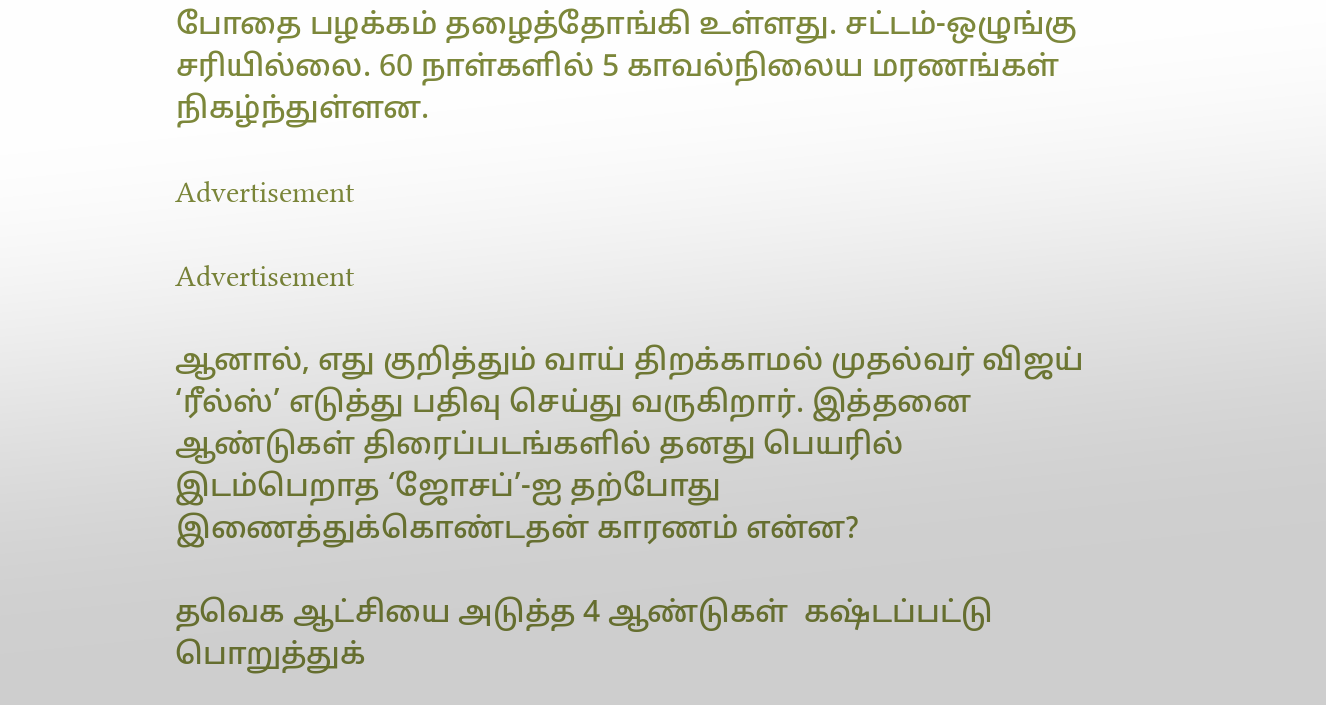போதை பழக்கம் தழைத்தோங்கி உள்ளது. சட்டம்-ஒழுங்கு சரியில்லை. 60 நாள்களில் 5 காவல்நிலைய மரணங்கள் நிகழ்ந்துள்ளன.

Advertisement

Advertisement

ஆனால், எது குறித்தும் வாய் திறக்காமல் முதல்வர் விஜய் ‘ரீல்ஸ்’ எடுத்து பதிவு செய்து வருகிறார். இத்தனை ஆண்டுகள் திரைப்படங்களில் தனது பெயரில் இடம்பெறாத ‘ஜோசப்’-ஐ தற்போது  இணைத்துக்கொண்டதன் காரணம் என்ன?

தவெக ஆட்சியை அடுத்த 4 ஆண்டுகள்  கஷ்டப்பட்டு பொறுத்துக்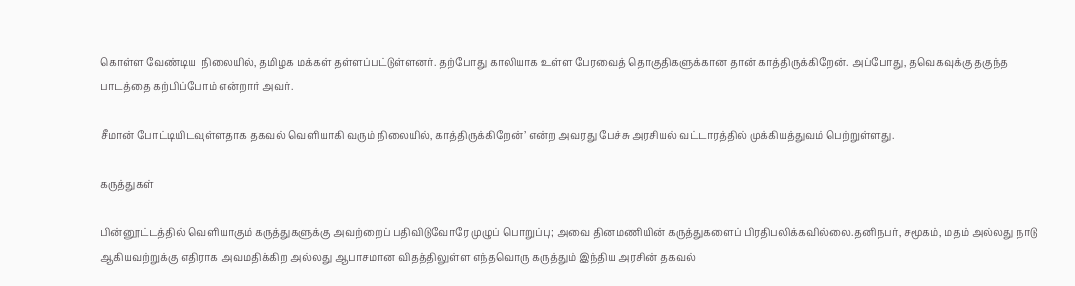கொள்ள வேண்டிய  நிலையில், தமிழக மக்கள் தள்ளப்பட்டுள்ளனர். தற்போது காலியாக உள்ள பேரவைத் தொகுதிகளுக்கான தான் காத்திருக்கிறேன். அப்போது, தவெகவுக்கு தகுந்த பாடத்தை கற்பிப்போம் என்றார் அவர்.

சீமான் போட்டியிடவுள்ளதாக தகவல் வெளியாகி வரும் நிலையில், காத்திருக்கிறேன்’ என்ற அவரது பேச்சு அரசியல் வட்டாரத்தில் முக்கியத்துவம் பெற்றுள்ளது.

கருத்துகள்

பின்னூட்டத்தில் வெளியாகும் கருத்துகளுக்கு அவற்றைப் பதிவிடுவோரே முழுப் பொறுப்பு; அவை தினமணியின் கருத்துகளைப் பிரதிபலிக்கவில்லை.தனிநபர், சமூகம், மதம் அல்லது நாடு ஆகியவற்றுக்கு எதிராக அவமதிக்கிற அல்லது ஆபாசமான விதத்திலுள்ள எந்தவொரு கருத்தும் இந்திய அரசின் தகவல்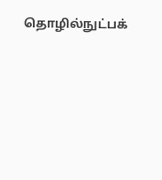தொழில்நுட்பக்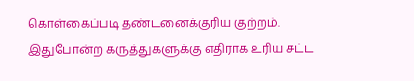கொள்கைப்படி தண்டனைக்குரிய குற்றம். இதுபோன்ற கருத்துகளுக்கு எதிராக உரிய சட்ட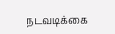நடவடிக்கை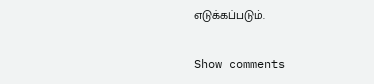எடுக்கப்படும்.

Show comments